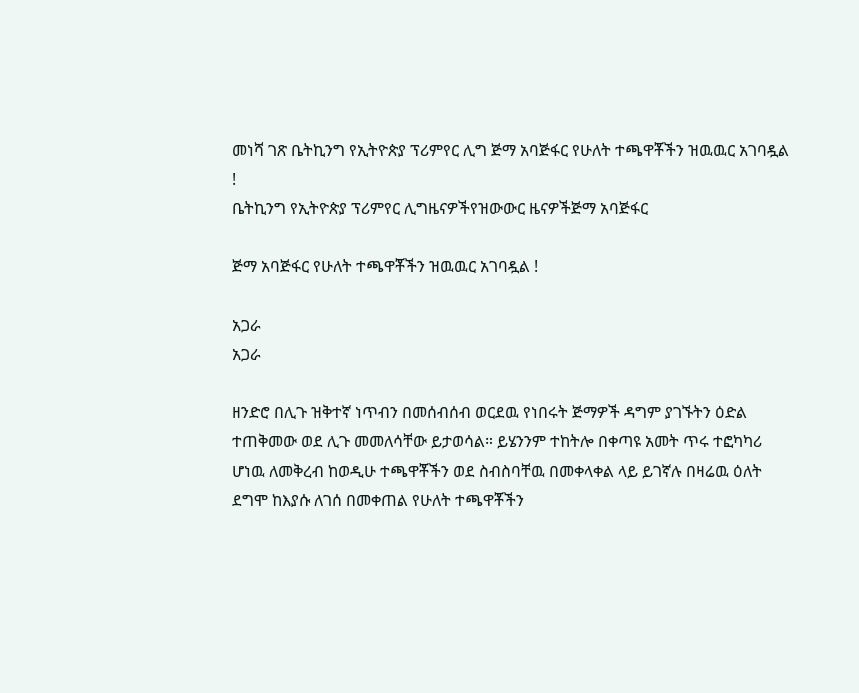መነሻ ገጽ ቤትኪንግ የኢትዮጵያ ፕሪምየር ሊግ ጅማ አባጅፋር የሁለት ተጫዋቾችን ዝዉዉር አገባዷል !
ቤትኪንግ የኢትዮጵያ ፕሪምየር ሊግዜናዎችየዝውውር ዜናዎችጅማ አባጅፋር

ጅማ አባጅፋር የሁለት ተጫዋቾችን ዝዉዉር አገባዷል !

አጋራ
አጋራ

ዘንድሮ በሊጉ ዝቅተኛ ነጥብን በመሰብሰብ ወርደዉ የነበሩት ጅማዎች ዳግም ያገኙትን ዕድል ተጠቅመው ወደ ሊጉ መመለሳቸው ይታወሳል። ይሄንንም ተከትሎ በቀጣዩ አመት ጥሩ ተፎካካሪ ሆነዉ ለመቅረብ ከወዲሁ ተጫዋቾችን ወደ ስብስባቸዉ በመቀላቀል ላይ ይገኛሉ በዛሬዉ ዕለት ደግሞ ከእያሱ ለገሰ በመቀጠል የሁለት ተጫዋቾችን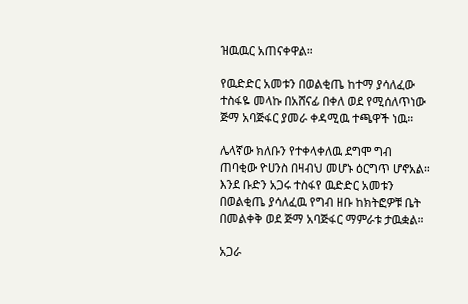ዝዉዉር አጠናቀዋል።

የዉድድር አመቱን በወልቂጤ ከተማ ያሳለፈው ተስፋዬ መላኩ በአሸናፊ በቀለ ወደ የሚሰለጥነው ጅማ አባጅፋር ያመራ ቀዳሚዉ ተጫዋች ነዉ።

ሌላኛው ክለቡን የተቀላቀለዉ ደግሞ ግብ ጠባቂው ዮሀንስ በዛብህ መሆኑ ዕርግጥ ሆኖአል። እንደ ቡድን አጋሩ ተስፋየ ዉድድር አመቱን በወልቂጤ ያሳለፈዉ የግብ ዘቡ ከክትፎዎቹ ቤት በመልቀቅ ወደ ጅማ አባጅፋር ማምራቱ ታዉቋል።

አጋራ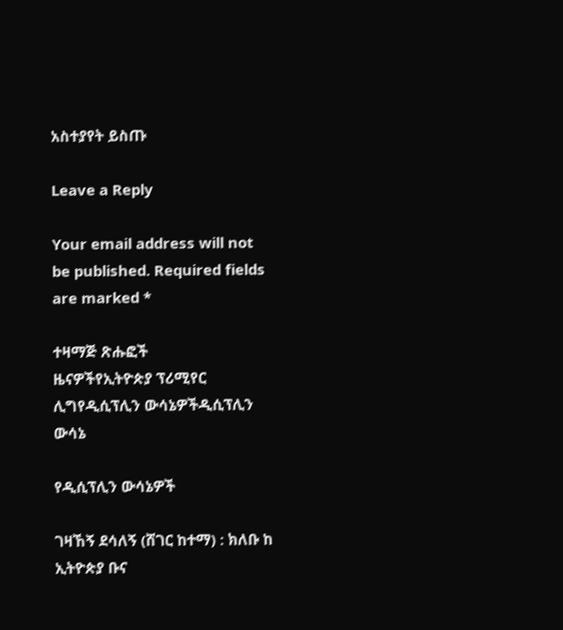አስተያየት ይስጡ

Leave a Reply

Your email address will not be published. Required fields are marked *

ተዛማጅ ጽሑፎች
ዜናዎችየኢትዮጵያ ፕሪሚየር ሊግየዲሲፕሊን ውሳኔዎችዲሲፕሊን ውሳኔ

የዲሲፕሊን ውሳኔዎች

ገዛኸኝ ደሳለኝ (ሸገር ከተማ) : ክለቡ ከ ኢትዮጵያ ቡና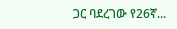ጋር ባደረገው የ26ኛ...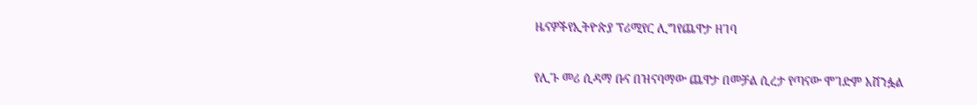ዜናዎችየኢትዮጵያ ፕሪሚየር ሊግየጨዋታ ዘገባ

የሊጉ መሪ ሲዳማ ቡና በዝናባማው ጨዋታ በመቻል ሲረታ የጣናው ሞገድም አሸንፏል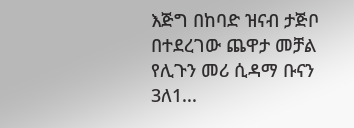እጅግ በከባድ ዝናብ ታጅቦ በተደረገው ጨዋታ መቻል የሊጉን መሪ ሲዳማ ቡናን 3ለ1...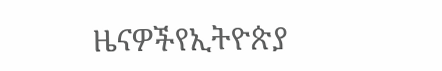ዜናዎችየኢትዮጵያ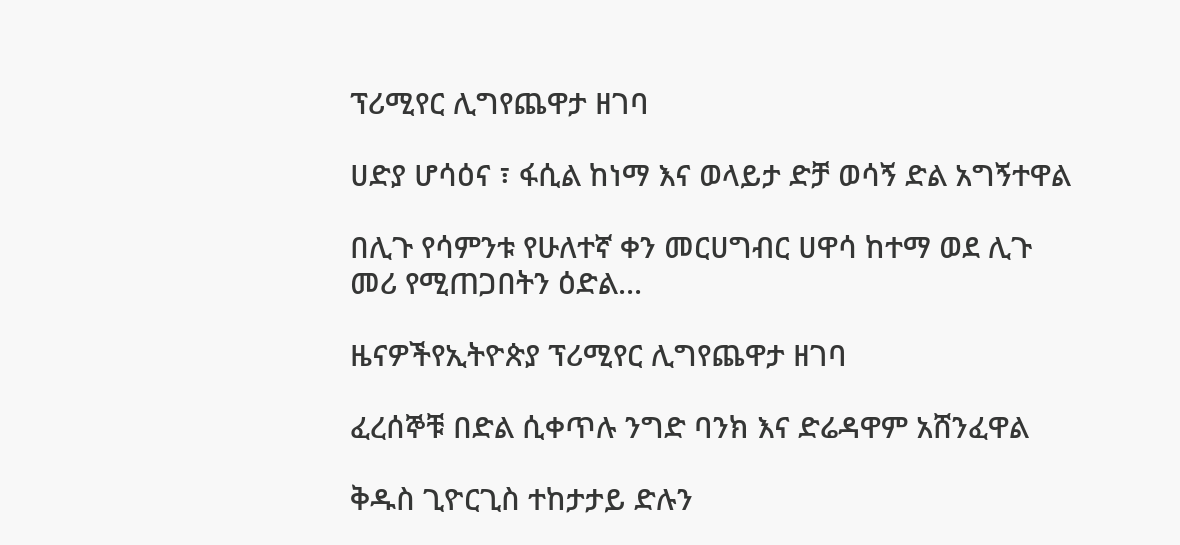ፕሪሚየር ሊግየጨዋታ ዘገባ

ሀድያ ሆሳዕና ፣ ፋሲል ከነማ እና ወላይታ ድቻ ወሳኝ ድል አግኝተዋል

በሊጉ የሳምንቱ የሁለተኛ ቀን መርሀግብር ሀዋሳ ከተማ ወደ ሊጉ መሪ የሚጠጋበትን ዕድል...

ዜናዎችየኢትዮጵያ ፕሪሚየር ሊግየጨዋታ ዘገባ

ፈረሰኞቹ በድል ሲቀጥሉ ንግድ ባንክ እና ድሬዳዋም አሸንፈዋል

ቅዱስ ጊዮርጊስ ተከታታይ ድሉን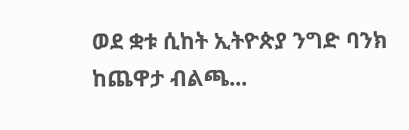ወደ ቋቱ ሲከት ኢትዮጵያ ንግድ ባንክ ከጨዋታ ብልጫ...